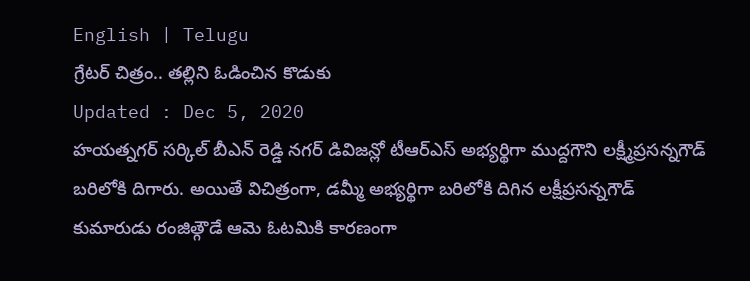English | Telugu
గ్రేటర్ చిత్రం.. తల్లిని ఓడించిన కొడుకు
Updated : Dec 5, 2020
హయత్నగర్ సర్కిల్ బీఎన్ రెడ్డి నగర్ డివిజన్లో టీఆర్ఎస్ అభ్యర్థిగా ముద్దగౌని లక్ష్మీప్రసన్నగౌడ్ బరిలోకి దిగారు. అయితే విచిత్రంగా, డమ్మీ అభ్యర్థిగా బరిలోకి దిగిన లక్షీప్రసన్నగౌడ్ కుమారుడు రంజిత్గౌడే ఆమె ఓటమికి కారణంగా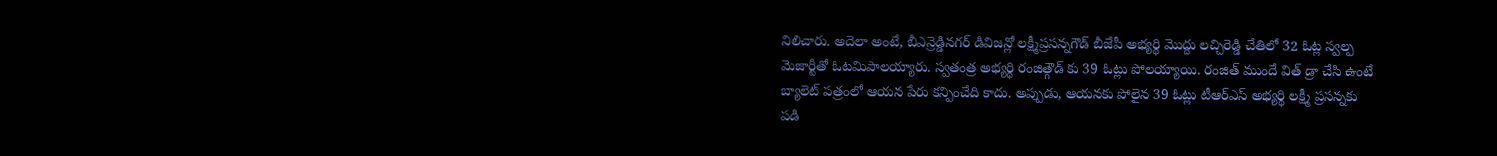నిలిచారు. అదెలా అంటే, బీఎన్రెడ్డినగర్ డివిజన్లో లక్ష్మీప్రసన్నగౌడ్ బీజేపీ అభ్యర్థి మొద్దు లచ్చిరెడ్డి చేతిలో 32 ఓట్ల స్వల్ప మెజార్టీతో ఓటమిపాలయ్యారు. స్వతంత్ర అభ్యర్థి రంజిత్గౌడ్ కు 39 ఓట్లు పోలయ్యాయి. రంజిత్ ముందే విత్ డ్రా చేసి ఉంటే బ్యాలెట్ పత్రంలో ఆయన పేరు కన్పించేది కాదు. అప్పుడు, ఆయనకు పోలైన 39 ఓట్లు టీఆర్ఎస్ అభ్యర్థి లక్ష్మీ ప్రసన్నకు పడి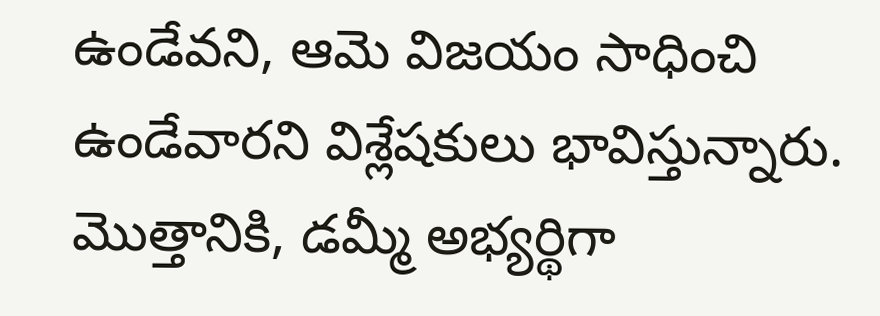ఉండేవని, ఆమె విజయం సాధించి ఉండేవారని విశ్లేషకులు భావిస్తున్నారు. మొత్తానికి, డమ్మీ అభ్యర్థిగా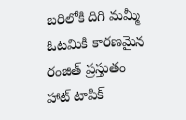బరిలోకి దిగి మమ్మీ ఓటమికి కారణమైన రంజిత్ ప్రస్తుతం హాట్ టాపిక్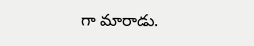గా మారాడు.